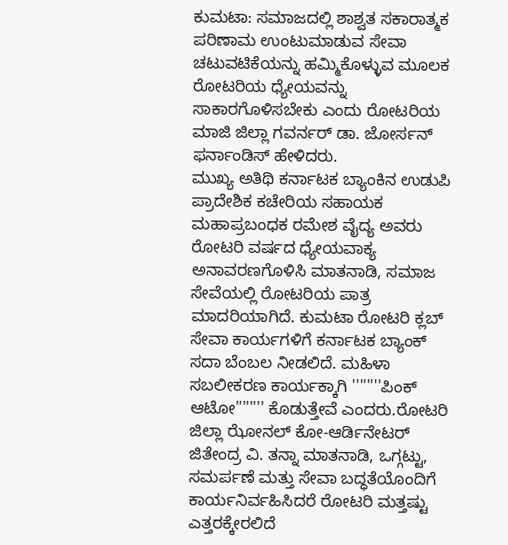ಕುಮಟಾ: ಸಮಾಜದಲ್ಲಿ ಶಾಶ್ವತ ಸಕಾರಾತ್ಮಕ ಪರಿಣಾಮ ಉಂಟುಮಾಡುವ ಸೇವಾ ಚಟುವಟಿಕೆಯನ್ನು ಹಮ್ಮಿಕೊಳ್ಳುವ ಮೂಲಕ ರೋಟರಿಯ ಧ್ಯೇಯವನ್ನು ಸಾಕಾರಗೊಳಿಸಬೇಕು ಎಂದು ರೋಟರಿಯ ಮಾಜಿ ಜಿಲ್ಲಾ ಗವರ್ನರ್ ಡಾ. ಜೋರ್ಸನ್ ಫರ್ನಾಂಡಿಸ್ ಹೇಳಿದರು.
ಮುಖ್ಯ ಅತಿಥಿ ಕರ್ನಾಟಕ ಬ್ಯಾಂಕಿನ ಉಡುಪಿ ಪ್ರಾದೇಶಿಕ ಕಚೇರಿಯ ಸಹಾಯಕ ಮಹಾಪ್ರಬಂಧಕ ರಮೇಶ ವೈದ್ಯ ಅವರು ರೋಟರಿ ವರ್ಷದ ಧ್ಯೇಯವಾಕ್ಯ ಅನಾವರಣಗೊಳಿಸಿ ಮಾತನಾಡಿ, ಸಮಾಜ ಸೇವೆಯಲ್ಲಿ ರೋಟರಿಯ ಪಾತ್ರ ಮಾದರಿಯಾಗಿದೆ. ಕುಮಟಾ ರೋಟರಿ ಕ್ಲಬ್ ಸೇವಾ ಕಾರ್ಯಗಳಿಗೆ ಕರ್ನಾಟಕ ಬ್ಯಾಂಕ್ ಸದಾ ಬೆಂಬಲ ನೀಡಲಿದೆ. ಮಹಿಳಾ ಸಬಲೀಕರಣ ಕಾರ್ಯಕ್ಕಾಗಿ ''''''''ಪಿಂಕ್ ಆಟೋ'''''''' ಕೊಡುತ್ತೇವೆ ಎಂದರು.ರೋಟರಿ ಜಿಲ್ಲಾ ಝೋನಲ್ ಕೋ-ಆರ್ಡಿನೇಟರ್ ಜಿತೇಂದ್ರ ವಿ. ತನ್ನಾ ಮಾತನಾಡಿ, ಒಗ್ಗಟ್ಟು, ಸಮರ್ಪಣೆ ಮತ್ತು ಸೇವಾ ಬದ್ಧತೆಯೊಂದಿಗೆ ಕಾರ್ಯನಿರ್ವಹಿಸಿದರೆ ರೋಟರಿ ಮತ್ತಷ್ಟು ಎತ್ತರಕ್ಕೇರಲಿದೆ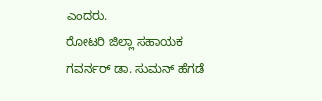ಎಂದರು.
ರೋಟರಿ ಜಿಲ್ಲಾ ಸಹಾಯಕ ಗವರ್ನರ್ ಡಾ. ಸುಮನ್ ಹೆಗಡೆ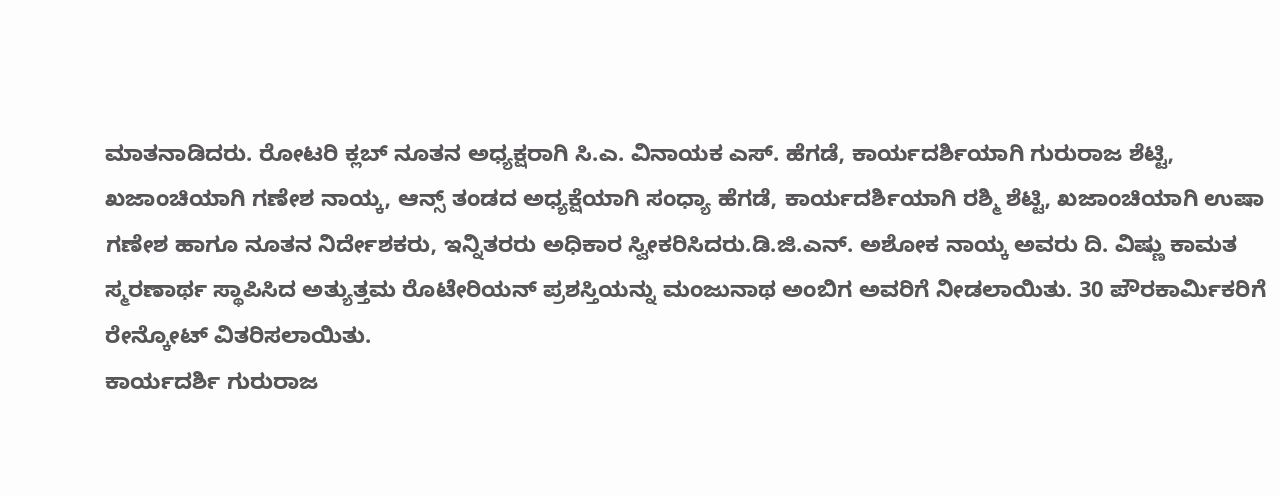ಮಾತನಾಡಿದರು. ರೋಟರಿ ಕ್ಲಬ್ ನೂತನ ಅಧ್ಯಕ್ಷರಾಗಿ ಸಿ.ಎ. ವಿನಾಯಕ ಎಸ್. ಹೆಗಡೆ, ಕಾರ್ಯದರ್ಶಿಯಾಗಿ ಗುರುರಾಜ ಶೆಟ್ಟಿ, ಖಜಾಂಚಿಯಾಗಿ ಗಣೇಶ ನಾಯ್ಕ, ಆನ್ಸ್ ತಂಡದ ಅಧ್ಯಕ್ಷೆಯಾಗಿ ಸಂಧ್ಯಾ ಹೆಗಡೆ, ಕಾರ್ಯದರ್ಶಿಯಾಗಿ ರಶ್ಮಿ ಶೆಟ್ಟಿ, ಖಜಾಂಚಿಯಾಗಿ ಉಷಾ ಗಣೇಶ ಹಾಗೂ ನೂತನ ನಿರ್ದೇಶಕರು, ಇನ್ನಿತರರು ಅಧಿಕಾರ ಸ್ವೀಕರಿಸಿದರು.ಡಿ.ಜಿ.ಎನ್. ಅಶೋಕ ನಾಯ್ಕ ಅವರು ದಿ. ವಿಷ್ಣು ಕಾಮತ ಸ್ಮರಣಾರ್ಥ ಸ್ಥಾಪಿಸಿದ ಅತ್ಯುತ್ತಮ ರೊಟೇರಿಯನ್ ಪ್ರಶಸ್ತಿಯನ್ನು ಮಂಜುನಾಥ ಅಂಬಿಗ ಅವರಿಗೆ ನೀಡಲಾಯಿತು. 30 ಪೌರಕಾರ್ಮಿಕರಿಗೆ ರೇನ್ಕೋಟ್ ವಿತರಿಸಲಾಯಿತು.
ಕಾರ್ಯದರ್ಶಿ ಗುರುರಾಜ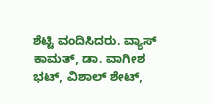ಶೆಟ್ಟಿ ವಂದಿಸಿದರು. ವ್ಯಾಸ್ ಕಾಮತ್, ಡಾ. ವಾಗೀಶ ಭಟ್, ವಿಶಾಲ್ ಶೇಟ್,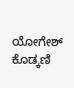ಯೋಗೇಶ್ ಕೊಡ್ಕಣಿ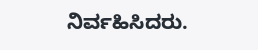ನಿರ್ವಹಿಸಿದರು.